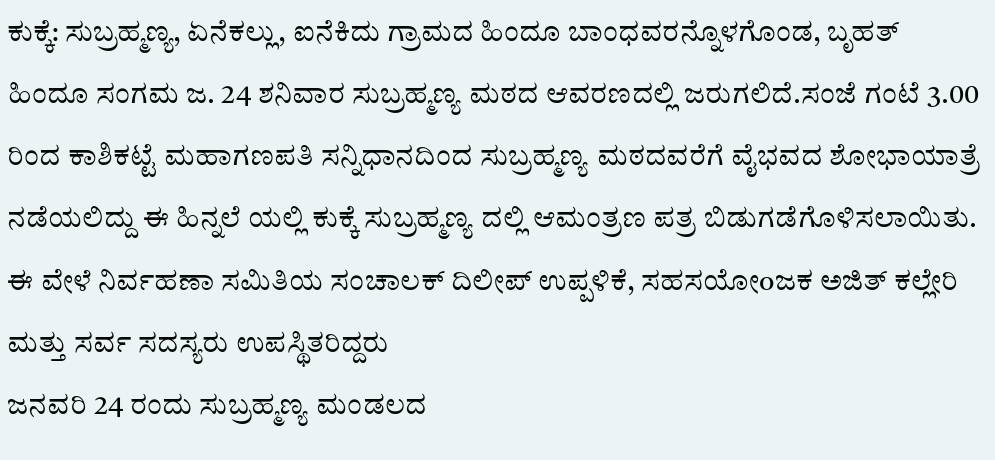ಕುಕ್ಕೆ: ಸುಬ್ರಹ್ಮಣ್ಯ, ಏನೆಕಲ್ಲು, ಐನೆಕಿದು ಗ್ರಾಮದ ಹಿಂದೂ ಬಾಂಧವರನ್ನೊಳಗೊಂಡ, ಬೃಹತ್ ಹಿಂದೂ ಸಂಗಮ ಜ. 24 ಶನಿವಾರ ಸುಬ್ರಹ್ಮಣ್ಯ ಮಠದ ಆವರಣದಲ್ಲಿ ಜರುಗಲಿದೆ.ಸಂಜೆ ಗಂಟೆ 3.00 ರಿಂದ ಕಾಶಿಕಟ್ಟೆ ಮಹಾಗಣಪತಿ ಸನ್ನಿಧಾನದಿಂದ ಸುಬ್ರಹ್ಮಣ್ಯ ಮಠದವರೆಗೆ ವೈಭವದ ಶೋಭಾಯಾತ್ರೆ ನಡೆಯಲಿದ್ದು ಈ ಹಿನ್ನಲೆ ಯಲ್ಲಿ ಕುಕ್ಕೆ ಸುಬ್ರಹ್ಮಣ್ಯ ದಲ್ಲಿ ಆಮಂತ್ರಣ ಪತ್ರ ಬಿಡುಗಡೆಗೊಳಿಸಲಾಯಿತು. ಈ ವೇಳೆ ನಿರ್ವಹಣಾ ಸಮಿತಿಯ ಸಂಚಾಲಕ್ ದಿಲೀಪ್ ಉಪ್ಪಳಿಕೆ, ಸಹಸಯೋoಜಕ ಅಜಿತ್ ಕಲ್ಲೇರಿ ಮತ್ತು ಸರ್ವ ಸದಸ್ಯರು ಉಪಸ್ಥಿತರಿದ್ದರು
ಜನವರಿ 24 ರಂದು ಸುಬ್ರಹ್ಮಣ್ಯ ಮಂಡಲದ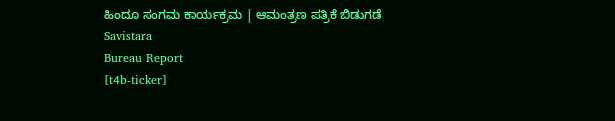ಹಿಂದೂ ಸಂಗಮ ಕಾರ್ಯಕ್ರಮ | ಆಮಂತ್ರಣ ಪತ್ರಿಕೆ ಬಿಡುಗಡೆ
Savistara
Bureau Report
[t4b-ticker]